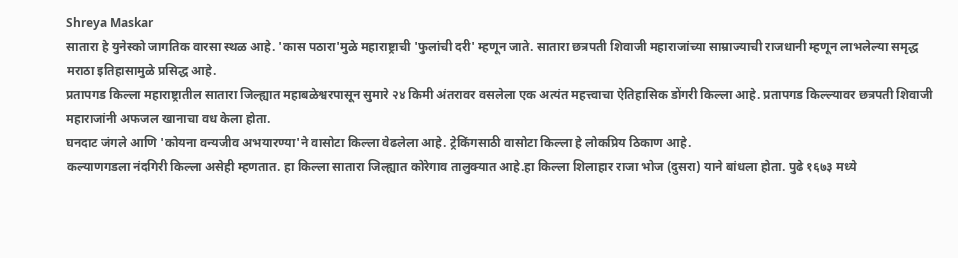Shreya Maskar
सातारा हे युनेस्को जागतिक वारसा स्थळ आहे. 'कास पठारा'मुळे महाराष्ट्राची 'फुलांची दरी' म्हणून जाते. सातारा छत्रपती शिवाजी महाराजांच्या साम्राज्याची राजधानी म्हणून लाभलेल्या समृद्ध मराठा इतिहासामुळे प्रसिद्ध आहे.
प्रतापगड किल्ला महाराष्ट्रातील सातारा जिल्ह्यात महाबळेश्वरपासून सुमारे २४ किमी अंतरावर वसलेला एक अत्यंत महत्त्वाचा ऐतिहासिक डोंगरी किल्ला आहे. प्रतापगड किल्ल्यावर छत्रपती शिवाजी महाराजांनी अफजल खानाचा वध केला होता.
घनदाट जंगले आणि 'कोयना वन्यजीव अभयारण्या'ने वासोटा किल्ला वेढलेला आहे. ट्रेकिंगसाठी वासोटा किल्ला हे लोकप्रिय ठिकाण आहे.
कल्याणगडला नंदगिरी किल्ला असेही म्हणतात. हा किल्ला सातारा जिल्ह्यात कोरेगाव तालुक्यात आहे.हा किल्ला शिलाहार राजा भोज (दुसरा) याने बांधला होता. पुढे १६७३ मध्ये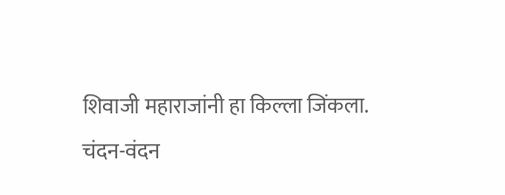शिवाजी महाराजांनी हा किल्ला जिंकला.
चंदन-वंदन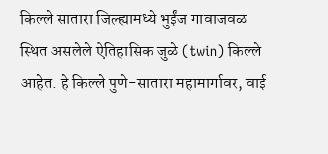किल्ले सातारा जिल्ह्यामध्ये भुईंज गावाजवळ स्थित असलेले ऐतिहासिक जुळे (twin) किल्ले आहेत. हे किल्ले पुणे-सातारा महामार्गावर, वाई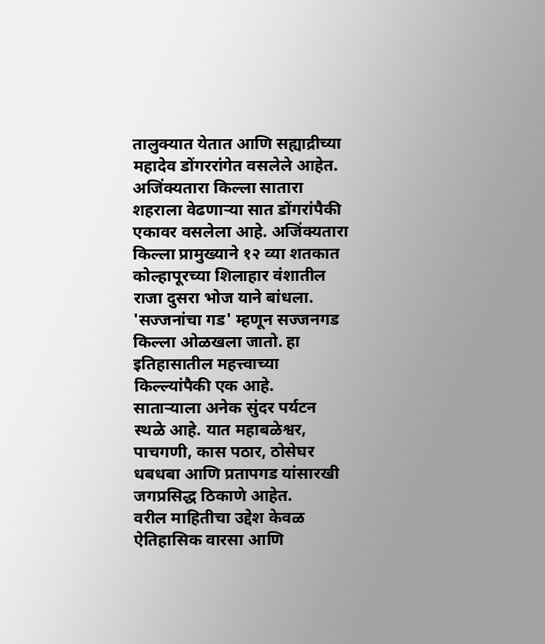तालुक्यात येतात आणि सह्याद्रीच्या महादेव डोंगररांगेत वसलेले आहेत.
अजिंक्यतारा किल्ला सातारा शहराला वेढणाऱ्या सात डोंगरांपैकी एकावर वसलेला आहे. अजिंक्यतारा किल्ला प्रामुख्याने १२ व्या शतकात कोल्हापूरच्या शिलाहार वंशातील राजा दुसरा भोज याने बांधला.
'सज्जनांचा गड' म्हणून सज्जनगड किल्ला ओळखला जातो. हा इतिहासातील महत्त्वाच्या किल्ल्यांपैकी एक आहे.
साताऱ्याला अनेक सुंदर पर्यटन स्थळे आहे. यात महाबळेश्वर, पाचगणी, कास पठार, ठोसेघर धबधबा आणि प्रतापगड यांसारखी जगप्रसिद्ध ठिकाणे आहेत.
वरील माहितीचा उद्देश केवळ ऐतिहासिक वारसा आणि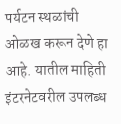पर्यटन स्थळांची ओळख करून देणे हा आहे. यातील माहिती इंटरनेटवरील उपलब्ध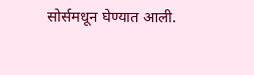सोर्समधून घेण्यात आली.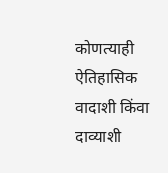कोणत्याही ऐतिहासिक वादाशी किंवा दाव्याशी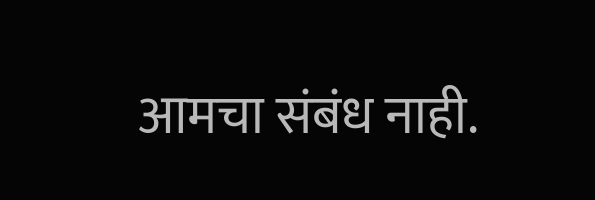आमचा संबंध नाही.